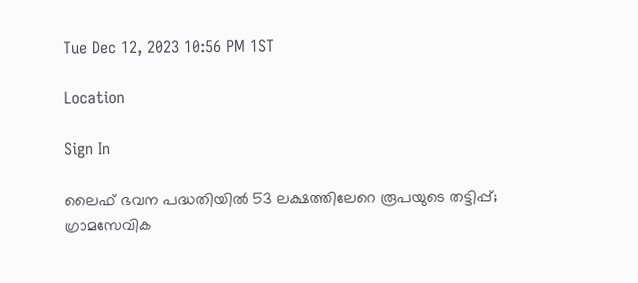Tue Dec 12, 2023 10:56 PM 1ST

Location

Sign In

ലൈഫ് ഭവന പദ്ധതിയിൽ 53 ലക്ഷത്തിലേറെ രൂപയുടെ തട്ടിപ്പ്; ഗ്രാമസേവിക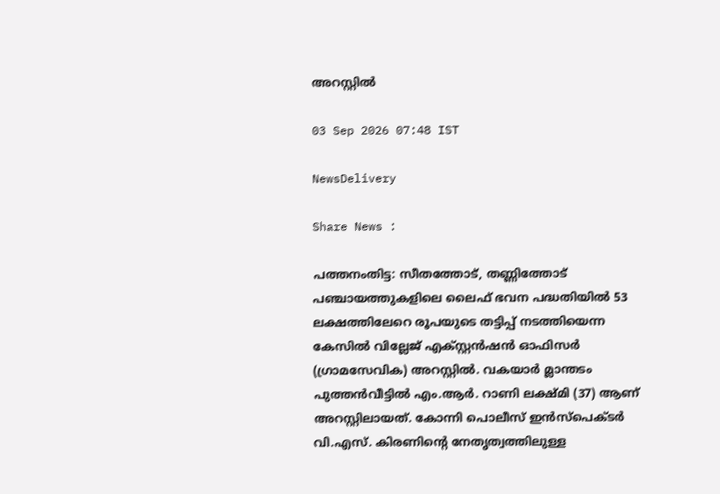അറസ്റ്റിൽ

03 Sep 2026 07:48 IST

NewsDelivery

Share News :

പത്തനംതിട്ട: സീതത്തോട്, തണ്ണിത്തോട് പഞ്ചായത്തുകളിലെ ലൈഫ് ഭവന പദ്ധതിയിൽ 53 ലക്ഷത്തിലേറെ രൂപയുടെ തട്ടിപ്പ് നടത്തിയെന്ന കേസിൽ വില്ലേജ് എക്സ്റ്റൻഷൻ ഓഫിസർ (ഗ്രാമസേവിക) അറസ്റ്റിൽ. വകയാർ മ്ലാന്തടം പുത്തൻവീട്ടിൽ എം.ആർ. റാണി ലക്ഷ്മി (37) ആണ് അറസ്റ്റിലായത്. കോന്നി പൊലീസ് ഇൻസ്പെക്ടർ വി.എസ്. കിരണിന്റെ നേതൃത്വത്തിലുള്ള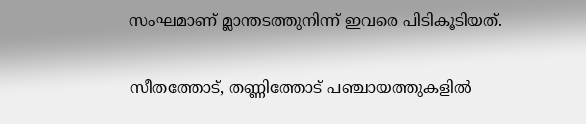സംഘമാണ് മ്ലാന്തടത്തുനിന്ന് ഇവരെ പിടികൂടിയത്.

സീതത്തോട്, തണ്ണിത്തോട് പഞ്ചായത്തുകളിൽ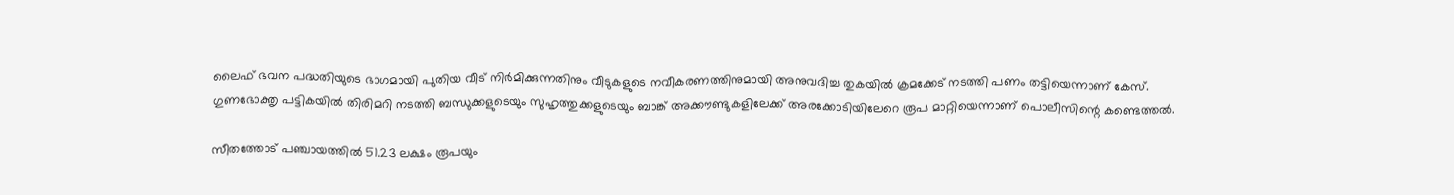ലൈഫ് ഭവന പദ്ധതിയുടെ ഭാഗമായി പുതിയ വീട് നിർമിക്കുന്നതിനും വീടുകളുടെ നവീകരണത്തിനുമായി അനുവദിച്ച തുകയിൽ ക്രമക്കേട് നടത്തി പണം തട്ടിയെന്നാണ് കേസ്. ഗുണഭോക്തൃ പട്ടികയിൽ തിരിമറി നടത്തി ബന്ധുക്കളുടെയും സുഹൃത്തുക്കളുടെയും ബാങ്ക് അക്കൗണ്ടുകളിലേക്ക് അരക്കോടിയിലേറെ രൂപ മാറ്റിയെന്നാണ് പൊലീസിന്റെ കണ്ടെത്തൽ.

സീതത്തോട് പഞ്ചായത്തിൽ 51.23 ലക്ഷം രൂപയും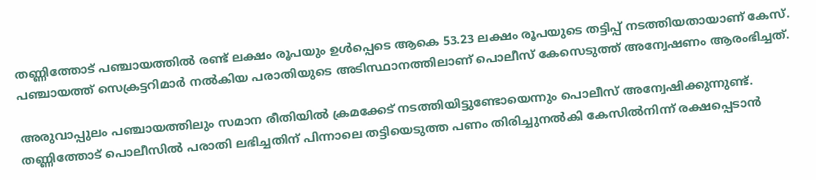തണ്ണിത്തോട് പഞ്ചായത്തിൽ രണ്ട് ലക്ഷം രൂപയും ഉൾപ്പെടെ ആകെ 53.23 ലക്ഷം രൂപയുടെ തട്ടിപ്പ് നടത്തിയതായാണ് കേസ്. പഞ്ചായത്ത് സെക്രട്ടറിമാർ നൽകിയ പരാതിയുടെ അടിസ്ഥാനത്തിലാണ് പൊലീസ് കേസെടുത്ത് അന്വേഷണം ആരംഭിച്ചത്.

അരുവാപ്പുലം പഞ്ചായത്തിലും സമാന രീതിയിൽ ക്രമക്കേട് നടത്തിയിട്ടുണ്ടോയെന്നും പൊലീസ് അന്വേഷിക്കുന്നുണ്ട്. തണ്ണിത്തോട് പൊലീസിൽ പരാതി ലഭിച്ചതിന് പിന്നാലെ തട്ടിയെടുത്ത പണം തിരിച്ചുനൽകി കേസിൽനിന്ന് രക്ഷപ്പെടാൻ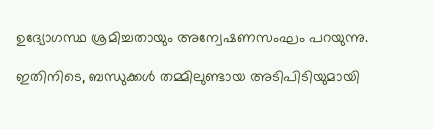ഉദ്യോഗസ്ഥ ശ്രമിച്ചതായും അന്വേഷണസംഘം പറയുന്നു.

ഇതിനിടെ, ബന്ധുക്കൾ തമ്മിലുണ്ടായ അടിപിടിയുമായി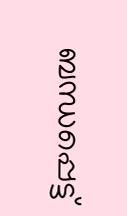ബന്ധപ്പെട്ട്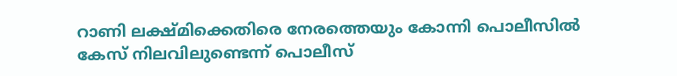റാണി ലക്ഷ്മിക്കെതിരെ നേരത്തെയും കോന്നി പൊലീസിൽ കേസ് നിലവിലുണ്ടെന്ന് പൊലീസ്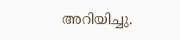അറിയിച്ചു.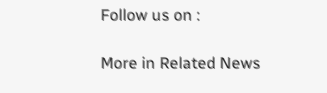Follow us on :

More in Related News